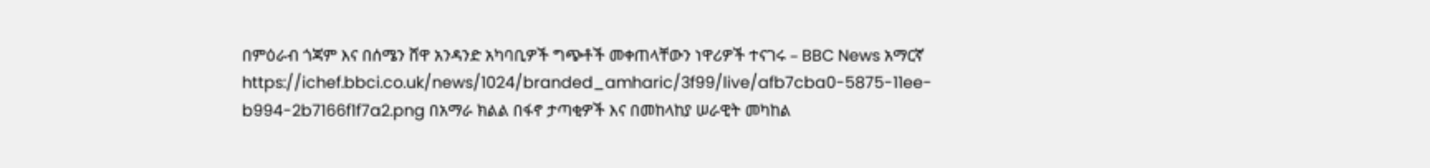በምዕራብ ጎጃም እና በሰሜን ሸዋ አንዳንድ አካባቢዎች ግጭቶች መቀጠላቸውን ነዋሪዎች ተናገሩ – BBC News አማርኛ
https://ichef.bbci.co.uk/news/1024/branded_amharic/3f99/live/afb7cba0-5875-11ee-b994-2b7166f1f7a2.png በአማራ ክልል በፋኖ ታጣቂዎች እና በመከላከያ ሠራዊት መካከል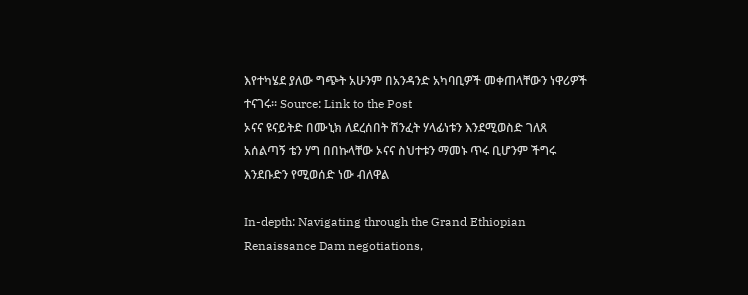እየተካሄደ ያለው ግጭት አሁንም በአንዳንድ አካባቢዎች መቀጠላቸውን ነዋሪዎች ተናገሩ። Source: Link to the Post
ኦናና ዩናይትድ በሙኒክ ለደረሰበት ሽንፈት ሃላፊነቱን እንደሚወስድ ገለጸ
አሰልጣኝ ቴን ሃግ በበኩላቸው ኦናና ስህተቱን ማመኑ ጥሩ ቢሆንም ችግሩ እንደቡድን የሚወሰድ ነው ብለዋል

In-depth: Navigating through the Grand Ethiopian Renaissance Dam negotiations,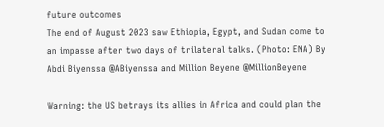future outcomes
The end of August 2023 saw Ethiopia, Egypt, and Sudan come to an impasse after two days of trilateral talks. (Photo: ENA) By Abdi Biyenssa @ABiyenssa and Million Beyene @MillionBeyene

Warning: the US betrays its allies in Africa and could plan the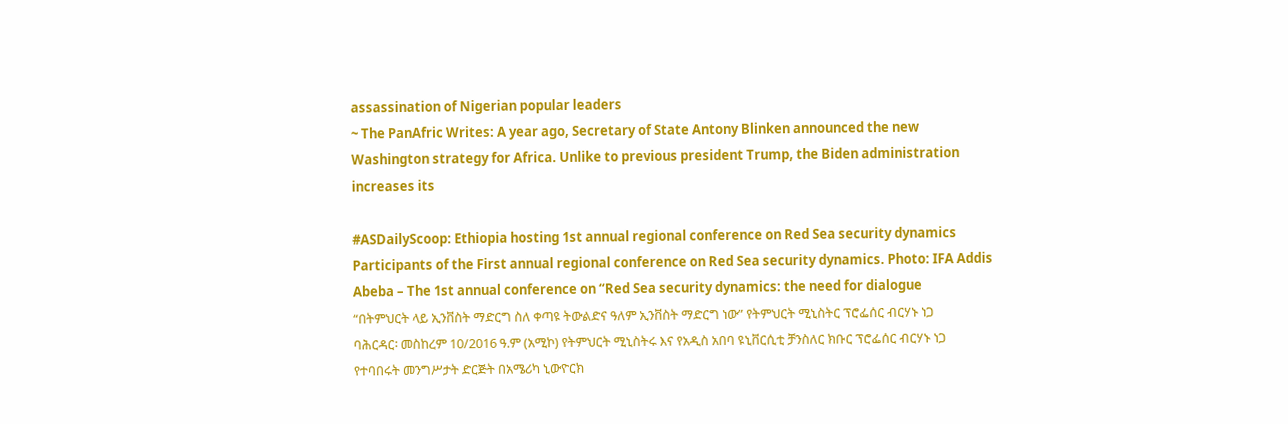assassination of Nigerian popular leaders
~ The PanAfric Writes: A year ago, Secretary of State Antony Blinken announced the new Washington strategy for Africa. Unlike to previous president Trump, the Biden administration increases its

#ASDailyScoop: Ethiopia hosting 1st annual regional conference on Red Sea security dynamics
Participants of the First annual regional conference on Red Sea security dynamics. Photo: IFA Addis Abeba – The 1st annual conference on “Red Sea security dynamics: the need for dialogue
“በትምህርት ላይ ኢንቨስት ማድርግ ስለ ቀጣዩ ትውልድና ዓለም ኢንቨስት ማድርግ ነው” የትምህርት ሚኒስትር ፕሮፌሰር ብርሃኑ ነጋ
ባሕርዳር፡ መስከረም 10/2016 ዓ.ም (አሚኮ) የትምህርት ሚኒስትሩ እና የአዲስ አበባ ዩኒቨርሲቲ ቻንስለር ክቡር ፕሮፌሰር ብርሃኑ ነጋ የተባበሩት መንግሥታት ድርጅት በአሜሪካ ኒውዮርክ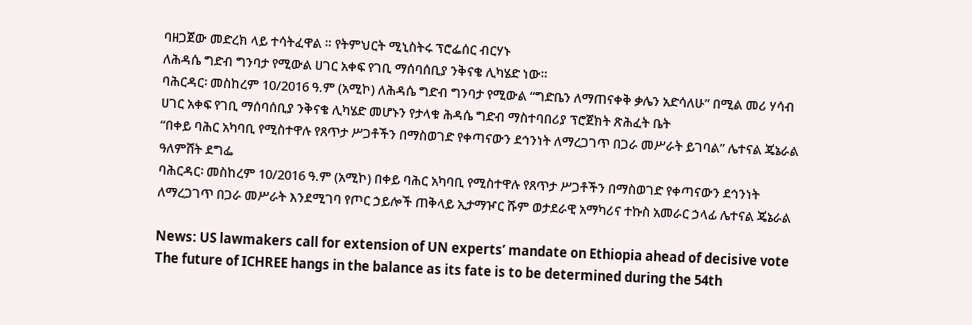ባዘጋጀው መድረክ ላይ ተሳትፈዋል ። የትምህርት ሚኒስትሩ ፕሮፌሰር ብርሃኑ
ለሕዳሴ ግድብ ግንባታ የሚውል ሀገር አቀፍ የገቢ ማሰባሰቢያ ንቅናቄ ሊካሄድ ነው።
ባሕርዳር፡ መስከረም 10/2016 ዓ.ም (አሚኮ) ለሕዳሴ ግድብ ግንባታ የሚውል “ግድቤን ለማጠናቀቅ ቃሌን አድሳለሁ” በሚል መሪ ሃሳብ ሀገር አቀፍ የገቢ ማሰባሰቢያ ንቅናቄ ሊካሄድ መሆኑን የታላቁ ሕዳሴ ግድብ ማስተባበሪያ ፕሮጀክት ጽሕፈት ቤት
“በቀይ ባሕር አካባቢ የሚስተዋሉ የጸጥታ ሥጋቶችን በማስወገድ የቀጣናውን ደኅንነት ለማረጋገጥ በጋራ መሥራት ይገባል” ሌተናል ጄኔራል ዓለምሸት ደግፌ
ባሕርዳር፡ መስከረም 10/2016 ዓ.ም (አሚኮ) በቀይ ባሕር አካባቢ የሚስተዋሉ የጸጥታ ሥጋቶችን በማስወገድ የቀጣናውን ደኅንነት ለማረጋገጥ በጋራ መሥራት እንደሚገባ የጦር ኃይሎች ጠቅላይ ኢታማዦር ሹም ወታደራዊ አማካሪና ተኩስ አመራር ኃላፊ ሌተናል ጄኔራል

News: US lawmakers call for extension of UN experts’ mandate on Ethiopia ahead of decisive vote
The future of ICHREE hangs in the balance as its fate is to be determined during the 54th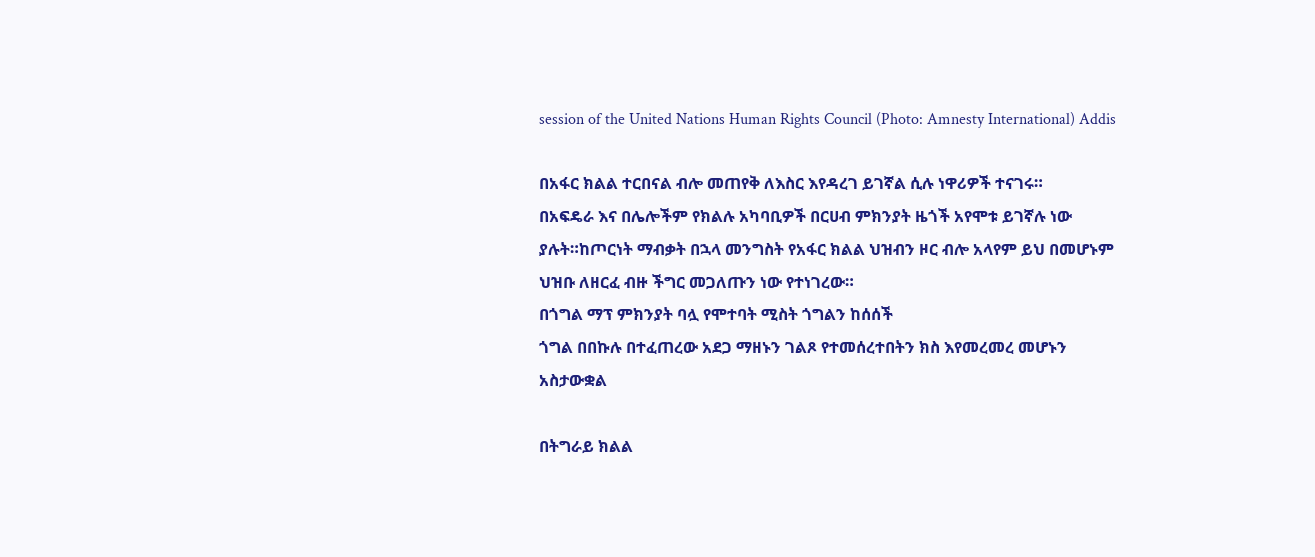session of the United Nations Human Rights Council (Photo: Amnesty International) Addis

በአፋር ክልል ተርበናል ብሎ መጠየቅ ለእስር እየዳረገ ይገኛል ሲሉ ነዋሪዎች ተናገሩ።
በአፍዴራ እና በሌሎችም የክልሉ አካባቢዎች በርሀብ ምክንያት ዜጎች አየሞቱ ይገኛሉ ነው ያሉት።ከጦርነት ማብቃት በኋላ መንግስት የአፋር ክልል ህዝብን ዞር ብሎ አላየም ይህ በመሆኑም ህዝቡ ለዘርፈ ብዙ ችግር መጋለጡን ነው የተነገረው።
በጎግል ማፕ ምክንያት ባሏ የሞተባት ሚስት ጎግልን ከሰሰች
ጎግል በበኩሉ በተፈጠረው አደጋ ማዘኑን ገልጾ የተመሰረተበትን ክስ እየመረመረ መሆኑን አስታውቋል

በትግራይ ክልል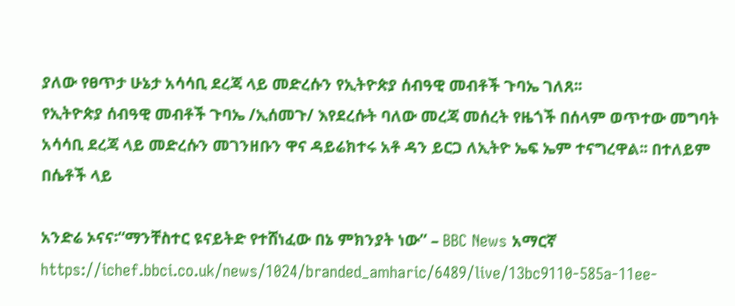ያለው የፀጥታ ሁኔታ አሳሳቢ ደረጃ ላይ መድረሱን የኢትዮጵያ ሰብዓዊ መብቶች ጉባኤ ገለጸ፡፡
የኢትዮጵያ ሰብዓዊ መብቶች ጉባኤ /ኢሰመጉ/ እየደረሱት ባለው መረጃ መሰረት የዜጎች በሰላም ወጥተው መግባት አሳሳቢ ደረጃ ላይ መድረሱን መገንዘቡን ዋና ዳይሬክተሩ አቶ ዳን ይርጋ ለኢትዮ ኤፍ ኤም ተናግረዋል፡፡ በተለይም በሴቶች ላይ

አንድሬ ኦናና፡“ማንቸስተር ዩናይትድ የተሸነፈው በኔ ምክንያት ነው” – BBC News አማርኛ
https://ichef.bbci.co.uk/news/1024/branded_amharic/6489/live/13bc9110-585a-11ee-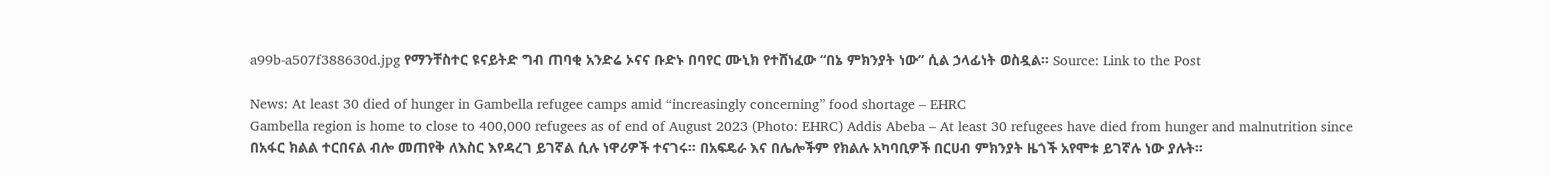a99b-a507f388630d.jpg የማንቸስተር ዩናይትድ ግብ ጠባቂ አንድሬ ኦናና ቡድኑ በባየር ሙኒክ የተሸነፈው “በኔ ምክንያት ነው” ሲል ኃላፊነት ወስዷል። Source: Link to the Post

News: At least 30 died of hunger in Gambella refugee camps amid “increasingly concerning” food shortage – EHRC
Gambella region is home to close to 400,000 refugees as of end of August 2023 (Photo: EHRC) Addis Abeba – At least 30 refugees have died from hunger and malnutrition since
በአፋር ክልል ተርበናል ብሎ መጠየቅ ለእስር እየዳረገ ይገኛል ሲሉ ነዋሪዎች ተናገሩ። በአፍዴራ እና በሌሎችም የክልሉ አካባቢዎች በርሀብ ምክንያት ዜጎች አየሞቱ ይገኛሉ ነው ያሉት።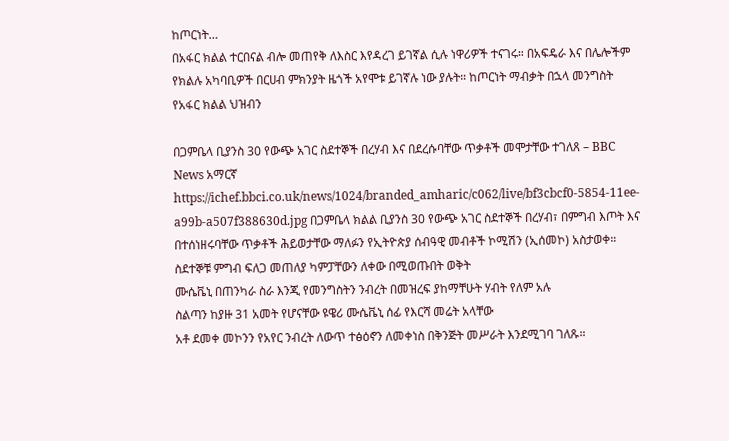ከጦርነት…
በአፋር ክልል ተርበናል ብሎ መጠየቅ ለእስር እየዳረገ ይገኛል ሲሉ ነዋሪዎች ተናገሩ። በአፍዴራ እና በሌሎችም የክልሉ አካባቢዎች በርሀብ ምክንያት ዜጎች አየሞቱ ይገኛሉ ነው ያሉት። ከጦርነት ማብቃት በኋላ መንግስት የአፋር ክልል ህዝብን

በጋምቤላ ቢያንስ 30 የውጭ አገር ስደተኞች በረሃብ እና በደረሱባቸው ጥቃቶች መሞታቸው ተገለጸ – BBC News አማርኛ
https://ichef.bbci.co.uk/news/1024/branded_amharic/c062/live/bf3cbcf0-5854-11ee-a99b-a507f388630d.jpg በጋምቤላ ክልል ቢያንስ 30 የውጭ አገር ስደተኞች በረሃብ፣ በምግብ እጦት እና በተሰነዘሩባቸው ጥቃቶች ሕይወታቸው ማለፉን የኢትዮጵያ ሰብዓዊ መብቶች ኮሚሽን (ኢሰመኮ) አስታወቀ። ስደተኞቹ ምግብ ፍለጋ መጠለያ ካምፓቸውን ለቀው በሚወጡበት ወቅት
ሙሴቬኒ በጠንካራ ስራ እንጂ የመንግስትን ንብረት በመዝረፍ ያከማቸሁት ሃብት የለም አሉ
ስልጣን ከያዙ 31 አመት የሆናቸው ዩዌሪ ሙሴቬኒ ሰፊ የእርሻ መሬት አላቸው
አቶ ደመቀ መኮንን የአየር ንብረት ለውጥ ተፅዕኖን ለመቀነስ በቅንጅት መሥራት እንደሚገባ ገለጹ።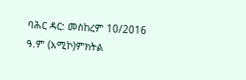ባሕር ዳር: መስከረም 10/2016 ዓ.ም (አሚኮ)ምክትል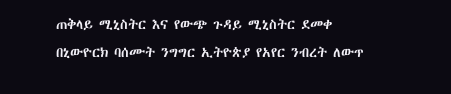ጠቅላይ ሚኒስትር እና የውጭ ጉዳይ ሚኒስትር ደመቀ በኒውዮርክ ባሰሙት ንግግር ኢትዮጵያ የአየር ንብረት ለውጥ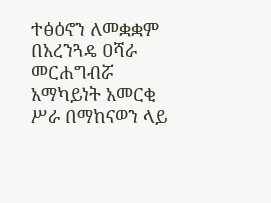ተፅዕኖን ለመቋቋም በአረንጓዴ ዐሻራ መርሐግብሯ አማካይነት አመርቂ ሥራ በማከናወን ላይ